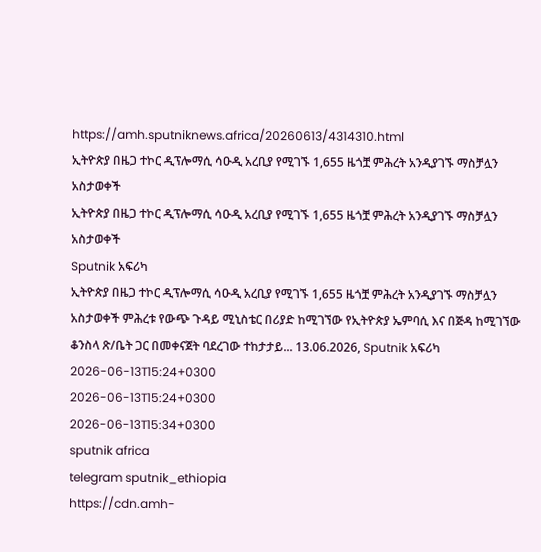https://amh.sputniknews.africa/20260613/4314310.html
ኢትዮጵያ በዜጋ ተኮር ዲፕሎማሲ ሳዑዲ አረቢያ የሚገኙ 1,655 ዜጎቿ ምሕረት አንዲያገኙ ማስቻሏን አስታወቀች
ኢትዮጵያ በዜጋ ተኮር ዲፕሎማሲ ሳዑዲ አረቢያ የሚገኙ 1,655 ዜጎቿ ምሕረት አንዲያገኙ ማስቻሏን አስታወቀች
Sputnik አፍሪካ
ኢትዮጵያ በዜጋ ተኮር ዲፕሎማሲ ሳዑዲ አረቢያ የሚገኙ 1,655 ዜጎቿ ምሕረት አንዲያገኙ ማስቻሏን አስታወቀች ምሕረቱ የውጭ ጉዳይ ሚኒስቴር በሪያድ ከሚገኘው የኢትዮጵያ ኤምባሲ እና በጅዳ ከሚገኘው ቆንስላ ጽ/ቤት ጋር በመቀናጀት ባደረገው ተከታታይ... 13.06.2026, Sputnik አፍሪካ
2026-06-13T15:24+0300
2026-06-13T15:24+0300
2026-06-13T15:34+0300
sputnik africa
telegram sputnik_ethiopia
https://cdn.amh-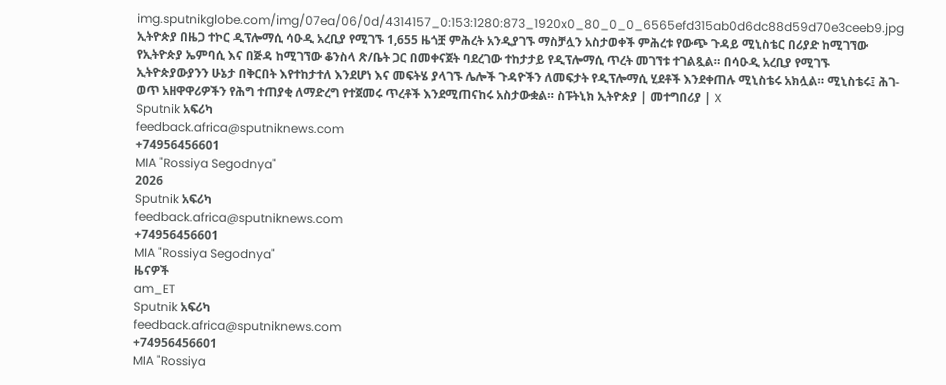img.sputnikglobe.com/img/07ea/06/0d/4314157_0:153:1280:873_1920x0_80_0_0_6565efd315ab0d6dc88d59d70e3ceeb9.jpg
ኢትዮጵያ በዜጋ ተኮር ዲፕሎማሲ ሳዑዲ አረቢያ የሚገኙ 1,655 ዜጎቿ ምሕረት አንዲያገኙ ማስቻሏን አስታወቀች ምሕረቱ የውጭ ጉዳይ ሚኒስቴር በሪያድ ከሚገኘው የኢትዮጵያ ኤምባሲ እና በጅዳ ከሚገኘው ቆንስላ ጽ/ቤት ጋር በመቀናጀት ባደረገው ተከታታይ የዲፕሎማሲ ጥረት መገኘቱ ተገልጿል። በሳዑዲ አረቢያ የሚገኙ ኢትዮጵያውያንን ሁኔታ በቅርበት እየተከታተለ እንደሆነ እና መፍትሄ ያላገኙ ሌሎች ጉዳዮችን ለመፍታት የዲፕሎማሲ ሂደቶች እንደቀጠሉ ሚኒስቴሩ አክሏል። ሚኒስቴሩ፤ ሕገ-ወጥ አዘዋዋሪዎችን የሕግ ተጠያቂ ለማድረግ የተጀመሩ ጥረቶች እንደሚጠናከሩ አስታውቋል። ስፑትኒክ ኢትዮጵያ | መተግበሪያ | X
Sputnik አፍሪካ
feedback.africa@sputniknews.com
+74956456601
MIA "Rossiya Segodnya"
2026
Sputnik አፍሪካ
feedback.africa@sputniknews.com
+74956456601
MIA "Rossiya Segodnya"
ዜናዎች
am_ET
Sputnik አፍሪካ
feedback.africa@sputniknews.com
+74956456601
MIA "Rossiya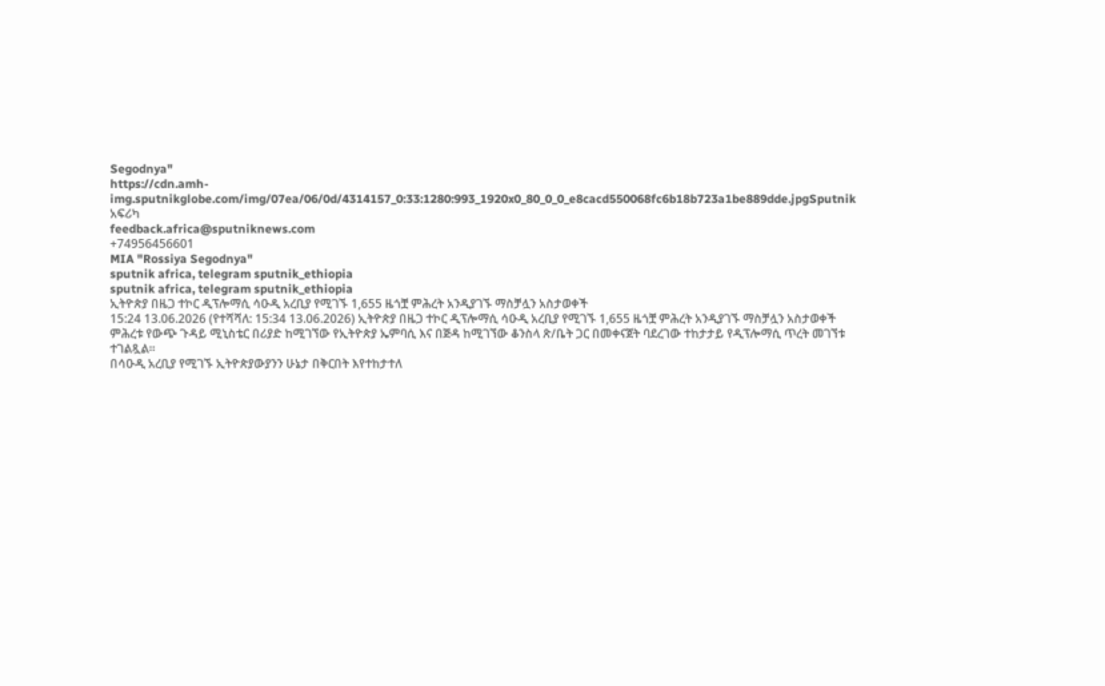Segodnya"
https://cdn.amh-img.sputnikglobe.com/img/07ea/06/0d/4314157_0:33:1280:993_1920x0_80_0_0_e8cacd550068fc6b18b723a1be889dde.jpgSputnik አፍሪካ
feedback.africa@sputniknews.com
+74956456601
MIA "Rossiya Segodnya"
sputnik africa, telegram sputnik_ethiopia
sputnik africa, telegram sputnik_ethiopia
ኢትዮጵያ በዜጋ ተኮር ዲፕሎማሲ ሳዑዲ አረቢያ የሚገኙ 1,655 ዜጎቿ ምሕረት አንዲያገኙ ማስቻሏን አስታወቀች
15:24 13.06.2026 (የተሻሻለ: 15:34 13.06.2026) ኢትዮጵያ በዜጋ ተኮር ዲፕሎማሲ ሳዑዲ አረቢያ የሚገኙ 1,655 ዜጎቿ ምሕረት አንዲያገኙ ማስቻሏን አስታወቀች
ምሕረቱ የውጭ ጉዳይ ሚኒስቴር በሪያድ ከሚገኘው የኢትዮጵያ ኤምባሲ እና በጅዳ ከሚገኘው ቆንስላ ጽ/ቤት ጋር በመቀናጀት ባደረገው ተከታታይ የዲፕሎማሲ ጥረት መገኘቱ ተገልጿል።
በሳዑዲ አረቢያ የሚገኙ ኢትዮጵያውያንን ሁኔታ በቅርበት እየተከታተለ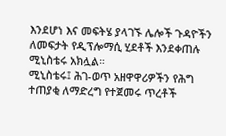እንደሆነ እና መፍትሄ ያላገኙ ሌሎች ጉዳዮችን ለመፍታት የዲፕሎማሲ ሂደቶች እንደቀጠሉ ሚኒስቴሩ አክሏል።
ሚኒስቴሩ፤ ሕገ-ወጥ አዘዋዋሪዎችን የሕግ ተጠያቂ ለማድረግ የተጀመሩ ጥረቶች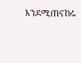እንደሚጠናከሩ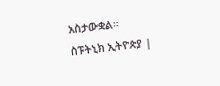አስታውቋል።
ስፑትኒክ ኢትዮጵያ |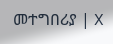መተግበሪያ | X